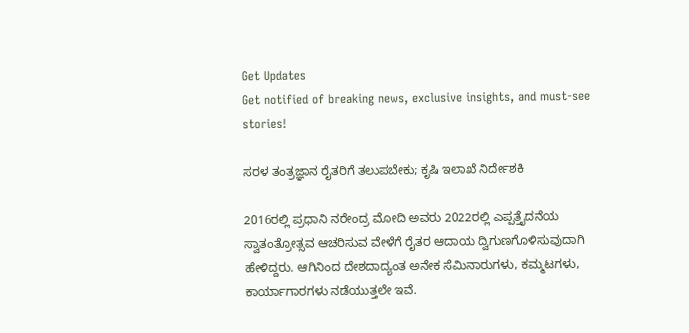Get Updates
Get notified of breaking news, exclusive insights, and must-see stories!

ಸರಳ ತಂತ್ರಜ್ಞಾನ ರೈತರಿಗೆ ತಲುಪಬೇಕು; ಕೃಷಿ ಇಲಾಖೆ ನಿರ್ದೇಶಕಿ

2016ರಲ್ಲಿ ಪ್ರಧಾನಿ ನರೇಂದ್ರ ಮೋದಿ ಅವರು 2022ರಲ್ಲಿ ಎಪ್ಪತ್ತೈದನೆಯ ಸ್ವಾತಂತ್ರೋತ್ಸವ ಆಚರಿಸುವ ವೇಳೆಗೆ ರೈತರ ಆದಾಯ ದ್ವಿಗುಣಗೊಳಿಸುವುದಾಗಿ ಹೇಳಿದ್ದರು. ಆಗಿನಿಂದ ದೇಶದಾದ್ಯಂತ ಅನೇಕ ಸೆಮಿನಾರುಗಳು, ಕಮ್ಮಟಗಳು, ಕಾರ್ಯಾಗಾರಗಳು ನಡೆಯುತ್ತಲೇ ಇವೆ.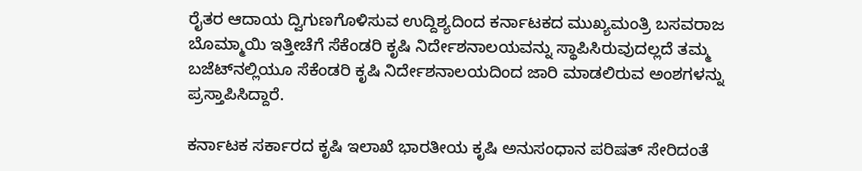ರೈತರ ಆದಾಯ ದ್ವಿಗುಣಗೊಳಿಸುವ ಉದ್ದಿಶ್ಯದಿಂದ ಕರ್ನಾಟಕದ ಮುಖ್ಯಮಂತ್ರಿ ಬಸವರಾಜ ಬೊಮ್ಮಾಯಿ ಇತ್ತೀಚೆಗೆ ಸೆಕೆಂಡರಿ ಕೃಷಿ ನಿರ್ದೇಶನಾಲಯವನ್ನು ಸ್ಥಾಪಿಸಿರುವುದಲ್ಲದೆ ತಮ್ಮ ಬಜೆಟ್‌ನಲ್ಲಿಯೂ ಸೆಕೆಂಡರಿ ಕೃಷಿ ನಿರ್ದೇಶನಾಲಯದಿಂದ ಜಾರಿ ಮಾಡಲಿರುವ ಅಂಶಗಳನ್ನು ಪ್ರಸ್ತಾಪಿಸಿದ್ದಾರೆ.

ಕರ್ನಾಟಕ ಸರ್ಕಾರದ ಕೃಷಿ ಇಲಾಖೆ ಭಾರತೀಯ ಕೃಷಿ ಅನುಸಂಧಾನ ಪರಿಷತ್ ಸೇರಿದಂತೆ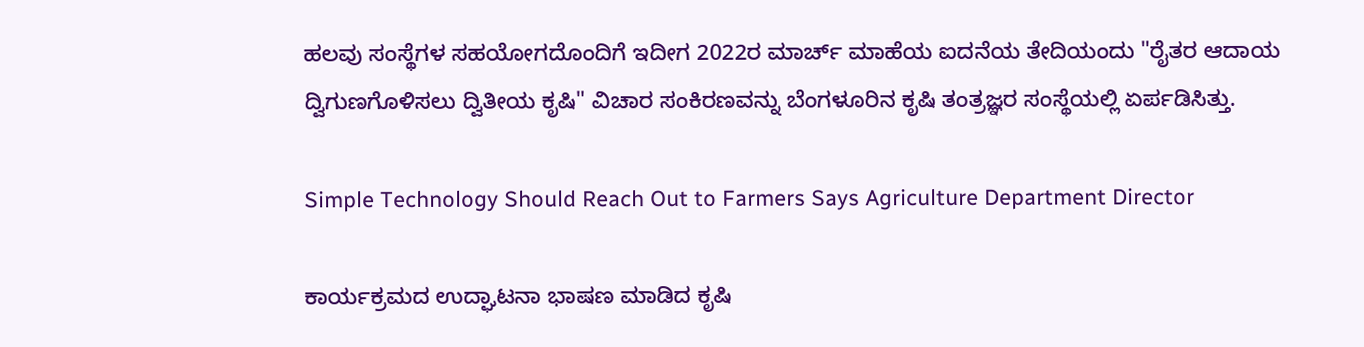ಹಲವು ಸಂಸ್ಥೆಗಳ ಸಹಯೋಗದೊಂದಿಗೆ ಇದೀಗ 2022ರ ಮಾರ್ಚ್ ಮಾಹೆಯ ಐದನೆಯ ತೇದಿಯಂದು "ರೈತರ ಆದಾಯ ದ್ವಿಗುಣಗೊಳಿಸಲು ದ್ವಿತೀಯ ಕೃಷಿ" ವಿಚಾರ ಸಂಕಿರಣವನ್ನು ಬೆಂಗಳೂರಿನ ಕೃಷಿ ತಂತ್ರಜ್ಞರ ಸಂಸ್ಥೆಯಲ್ಲಿ ಏರ್ಪಡಿಸಿತ್ತು.

Simple Technology Should Reach Out to Farmers Says Agriculture Department Director

ಕಾರ್ಯಕ್ರಮದ ಉದ್ಘಾಟನಾ ಭಾಷಣ ಮಾಡಿದ ಕೃಷಿ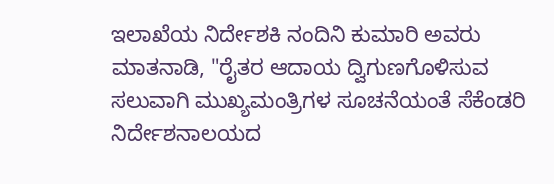ಇಲಾಖೆಯ ನಿರ್ದೇಶಕಿ ನಂದಿನಿ ಕುಮಾರಿ ಅವರು ಮಾತನಾಡಿ, "ರೈತರ ಆದಾಯ ದ್ವಿಗುಣಗೊಳಿಸುವ ಸಲುವಾಗಿ ಮುಖ್ಯಮಂತ್ರಿಗಳ ಸೂಚನೆಯಂತೆ ಸೆಕೆಂಡರಿ ನಿರ್ದೇಶನಾಲಯದ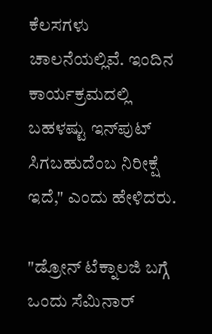ಕೆಲಸಗಳು ಚಾಲನೆಯಲ್ಲಿವೆ. ಇಂದಿನ ಕಾರ್ಯಕ್ರಮದಲ್ಲಿ ಬಹಳಷ್ಟು ಇನ್‌ಪುಟ್ ಸಿಗಬಹುದೆಂಬ ನಿರೀಕ್ಷೆ ಇದೆ," ಎಂದು ಹೇಳಿದರು.

"ಡ್ರೋನ್ ಟೆಕ್ನಾಲಜಿ ಬಗ್ಗೆ ಒಂದು ಸೆಮಿನಾರ್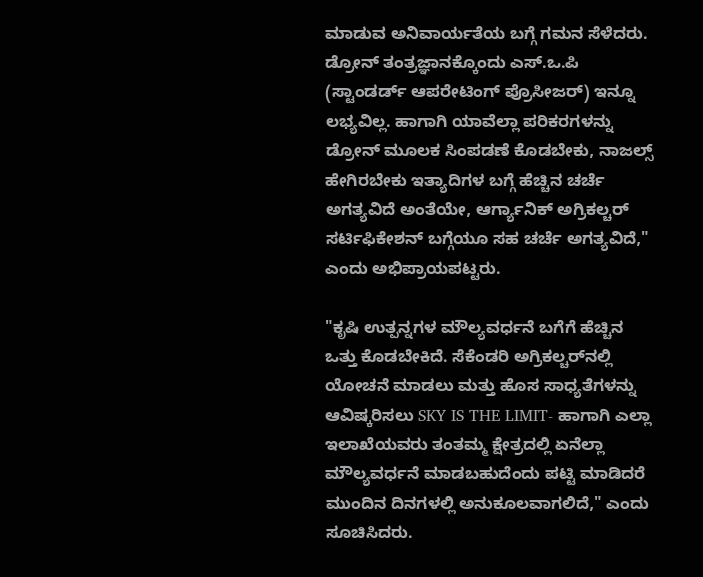ಮಾಡುವ ಅನಿವಾರ್ಯತೆಯ ಬಗ್ಗೆ ಗಮನ ಸೆಳೆದರು. ಡ್ರೋನ್ ತಂತ್ರಜ್ಞಾನಕ್ಕೊಂದು ಎಸ್.ಒ.ಪಿ (ಸ್ಟಾಂಡರ್ಡ್ ಆಪರೇಟಿಂಗ್ ಪ್ರೊಸೀಜರ್) ಇನ್ನೂ ಲಭ್ಯವಿಲ್ಲ. ಹಾಗಾಗಿ ಯಾವೆಲ್ಲಾ ಪರಿಕರಗಳನ್ನು ಡ್ರೋನ್ ಮೂಲಕ ಸಿಂಪಡಣೆ ಕೊಡಬೇಕು, ನಾಜಲ್ಸ್ ಹೇಗಿರಬೇಕು ಇತ್ಯಾದಿಗಳ ಬಗ್ಗೆ ಹೆಚ್ಚಿನ ಚರ್ಚೆ ಅಗತ್ಯವಿದೆ ಅಂತೆಯೇ, ಆರ್ಗ್ಯಾನಿಕ್ ಅಗ್ರಿಕಲ್ಚರ್ ಸರ್ಟಿಫಿಕೇಶನ್ ಬಗ್ಗೆಯೂ ಸಹ ಚರ್ಚೆ ಅಗತ್ಯವಿದೆ," ಎಂದು ಅಭಿಪ್ರಾಯಪಟ್ಟರು.

"ಕೃಷಿ ಉತ್ಪನ್ನಗಳ ಮೌಲ್ಯವರ್ಧನೆ ಬಗೆಗೆ ಹೆಚ್ಚಿನ ಒತ್ತು ಕೊಡಬೇಕಿದೆ. ಸೆಕೆಂಡರಿ ಅಗ್ರಿಕಲ್ಚರ್‌ನಲ್ಲಿ ಯೋಚನೆ ಮಾಡಲು ಮತ್ತು ಹೊಸ ಸಾಧ್ಯತೆಗಳನ್ನು ಆವಿಷ್ಕರಿಸಲು SKY IS THE LIMIT- ಹಾಗಾಗಿ ಎಲ್ಲಾ ಇಲಾಖೆಯವರು ತಂತಮ್ಮ ಕ್ಷೇತ್ರದಲ್ಲಿ ಏನೆಲ್ಲಾ ಮೌಲ್ಯವರ್ಧನೆ ಮಾಡಬಹುದೆಂದು ಪಟ್ಟಿ ಮಾಡಿದರೆ ಮುಂದಿನ ದಿನಗಳಲ್ಲಿ ಅನುಕೂಲವಾಗಲಿದೆ," ಎಂದು ಸೂಚಿಸಿದರು.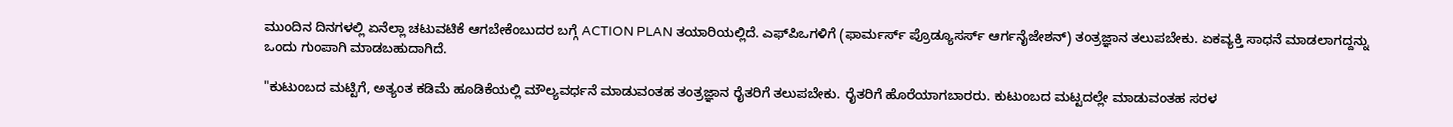ಮುಂದಿನ ದಿನಗಳಲ್ಲಿ ಏನೆಲ್ಲಾ ಚಟುವಟಿಕೆ ಆಗಬೇಕೆಂಬುದರ ಬಗ್ಗೆ ACTION PLAN ತಯಾರಿಯಲ್ಲಿದೆ. ಎಫ್‌ಪಿಒಗಳಿಗೆ (ಫಾರ್ಮರ್ಸ್ ಪ್ರೊಡ್ಯೂಸರ್ಸ್ ಆರ್ಗನೈಜೇಶನ್) ತಂತ್ರಜ್ಞಾನ ತಲುಪಬೇಕು. ಏಕವ್ಯಕ್ತಿ ಸಾಧನೆ ಮಾಡಲಾಗದ್ದನ್ನು ಒಂದು ಗುಂಪಾಗಿ ಮಾಡಬಹುದಾಗಿದೆ.

"ಕುಟುಂಬದ ಮಟ್ಟಿಗೆ, ಅತ್ಯಂತ ಕಡಿಮೆ ಹೂಡಿಕೆಯಲ್ಲಿ ಮೌಲ್ಯವರ್ಧನೆ ಮಾಡುವಂತಹ ತಂತ್ರಜ್ಞಾನ ರೈತರಿಗೆ ತಲುಪಬೇಕು. ರೈತರಿಗೆ ಹೊರೆಯಾಗಬಾರರು. ಕುಟುಂಬದ ಮಟ್ಟದಲ್ಲೇ ಮಾಡುವಂತಹ ಸರಳ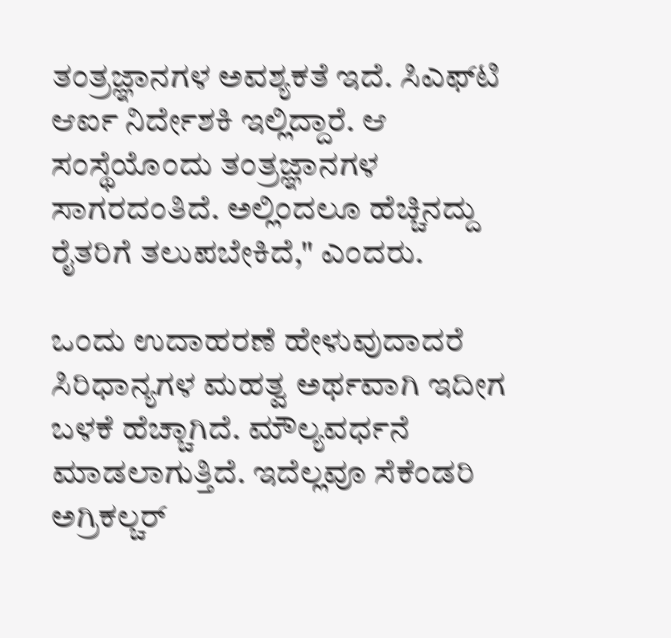ತಂತ್ರಜ್ಞಾನಗಳ ಅವಶ್ಯಕತೆ ಇದೆ. ಸಿಎಫ್‌ಟಿ ಆರ್ಐ ನಿರ್ದೇಶಕಿ ಇಲ್ಲಿದ್ದಾರೆ. ಆ ಸಂಸ್ಥೆಯೊಂದು ತಂತ್ರಜ್ಞಾನಗಳ ಸಾಗರದಂತಿದೆ. ಅಲ್ಲಿಂದಲೂ ಹೆಚ್ಚಿನದ್ದು ರೈತರಿಗೆ ತಲುಪಬೇಕಿದೆ," ಎಂದರು.

ಒಂದು ಉದಾಹರಣೆ ಹೇಳುವುದಾದರೆ ಸಿರಿಧಾನ್ಯಗಳ ಮಹತ್ವ ಅರ್ಥವಾಗಿ ಇದೀಗ ಬಳಕೆ ಹೆಚ್ಚಾಗಿದೆ. ಮೌಲ್ಯವರ್ಧನೆ ಮಾಡಲಾಗುತ್ತಿದೆ. ಇದೆಲ್ಲವೂ ಸೆಕೆಂಡರಿ ಅಗ್ರಿಕಲ್ಚರ್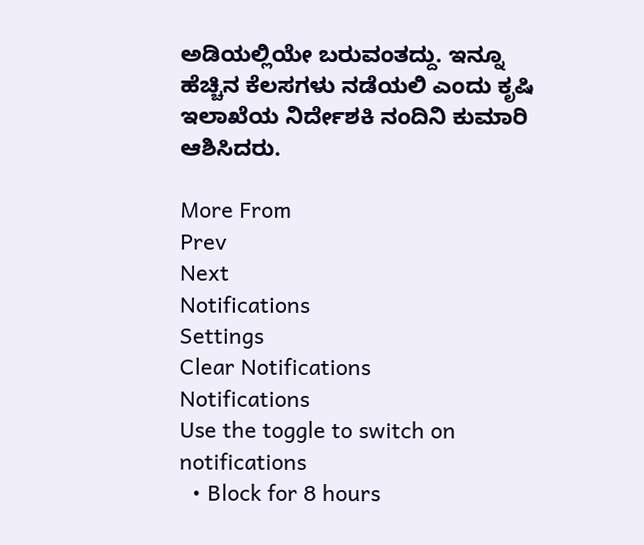ಅಡಿಯಲ್ಲಿಯೇ ಬರುವಂತದ್ದು. ಇನ್ನೂ ಹೆಚ್ಚಿನ ಕೆಲಸಗಳು ನಡೆಯಲಿ ಎಂದು ಕೃಷಿ ಇಲಾಖೆಯ ನಿರ್ದೇಶಕಿ ನಂದಿನಿ ಕುಮಾರಿ ಆಶಿಸಿದರು.

More From
Prev
Next
Notifications
Settings
Clear Notifications
Notifications
Use the toggle to switch on notifications
  • Block for 8 hours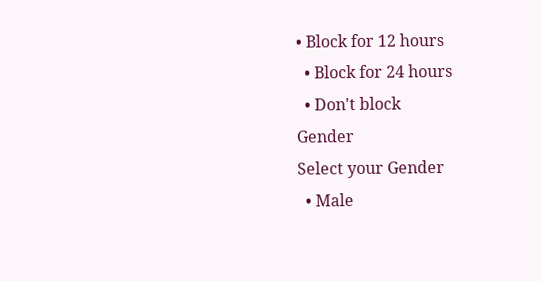• Block for 12 hours
  • Block for 24 hours
  • Don't block
Gender
Select your Gender
  • Male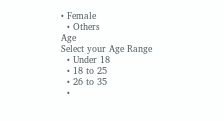• Female
  • Others
Age
Select your Age Range
  • Under 18
  • 18 to 25
  • 26 to 35
  •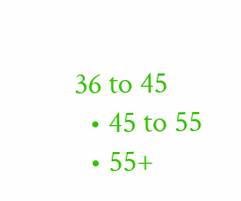36 to 45
  • 45 to 55
  • 55+